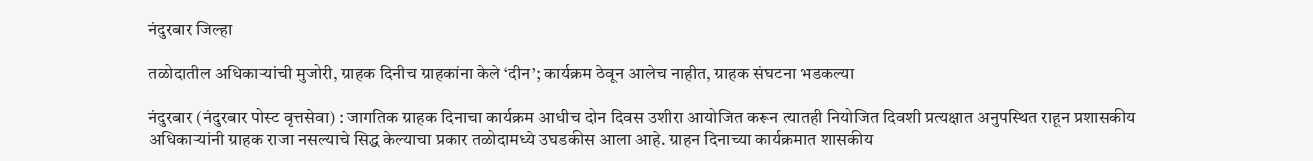नंदुरबार जिल्हा

तळोदातील अधिकार्‍यांची मुजोरी, ग्राहक दिनीच ग्राहकांना केले ‘दीन’; कार्यक्रम ठेवून आलेच नाहीत, ग्राहक संघटना भडकल्‍या

नंदुरबार (नंदुरबार पोस्‍ट वृत्तसेवा) : जागतिक ग्राहक दिनाचा कार्यक्रम आधीच दोन दिवस उशीरा आयोजित करून त्‍यातही नियोजित दिवशी प्रत्‍यक्षात अनुपस्‍थित राहून प्रशासकीय अधिकार्‍यांनी ग्राहक राजा नसल्‍याचे सिद्ध केल्‍याचा प्रकार तळोदामध्‍ये उघडकीस आला आहे. ग्राहन दिनाच्‍या कार्यक्रमात शासकीय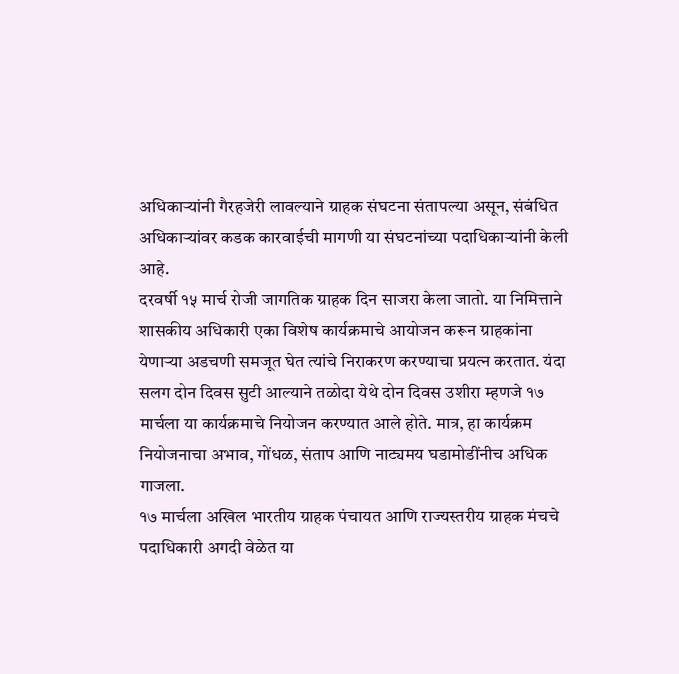अधिकार्‍यांनी गैरहजेरी लावल्‍याने ग्राहक संघटना संतापल्‍या असून, संबंधित अधिकार्‍यांवर कडक कारवाईची मागणी या संघटनांच्‍या पदाधिकार्‍यांनी केली आहे.
दरवर्षी १५ मार्च रोजी जागतिक ग्राहक दिन साजरा केला जातो. या निमित्ताने शासकीय अधिकारी एका विशेष कार्यक्रमाचे आयोजन करून ग्राहकांना येणार्‍या अडचणी समजूत घेत त्‍यांचे निराकरण करण्‍याचा प्रयत्‍न करतात. यंदा सलग दोन दिवस सुटी आल्‍याने तळोदा येथे दोन दिवस उशीरा म्‍हणजे १७ मार्चला या कार्यक्रमाचे नियोजन करण्‍यात आले होते. मात्र, हा कार्यक्रम नियोजनाचा अभाव, गोंधळ, संताप आणि नाट्यमय घडामोडींनीच अधिक गाजला.
१७ मार्चला अखिल भारतीय ग्राहक पंचायत आणि राज्‍यस्‍तरीय ग्राहक मंचचे पदाधिकारी अगदी वेळेत या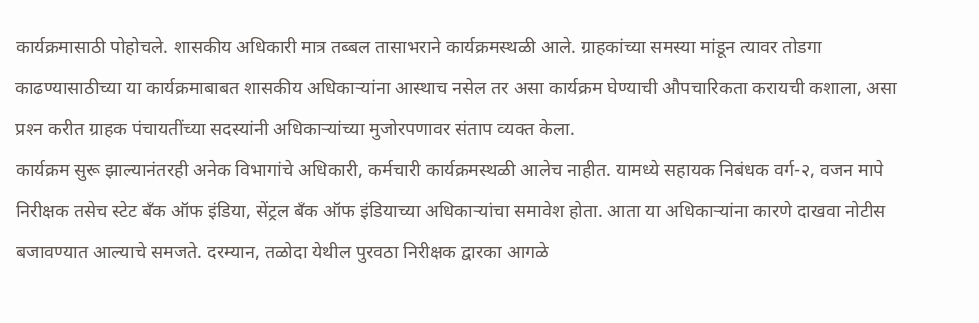कार्यक्रमासाठी पोहोचले. शासकीय अधिकारी मात्र तब्‍बल तासाभराने कार्यक्रमस्‍थळी आले. ग्राहकांच्‍या समस्‍या मांडून त्‍यावर तोडगा काढण्‍यासाठीच्‍या या कार्यक्रमाबाबत शासकीय अधिकार्‍यांना आस्‍थाच नसेल तर असा कार्यक्रम घेण्‍याची औपचारिकता करायची कशाला, असा प्रश्‍न करीत ग्राहक पंचायतींच्‍या सदस्‍यांनी अधिकार्‍यांच्‍या मुजोरपणावर संताप व्‍यक्‍त केला.
कार्यक्रम सुरू झाल्‍यानंतरही अनेक विभागांचे अधिकारी, कर्मचारी कार्यक्रमस्‍थळी आलेच नाहीत. यामध्‍ये सहायक निबंधक वर्ग-२, वजन मापे निरीक्षक तसेच स्‍टेट बँक ऑफ इंडिया, सेंट्रल बँक ऑफ इंडियाच्‍या अधिकार्‍यांचा समावेश होता. आता या अधिकार्‍यांना कारणे दाखवा नोटीस बजावण्‍यात आल्‍याचे समजते. दरम्‍यान, तळोदा येथील पुरवठा निरीक्षक द्वारका आगळे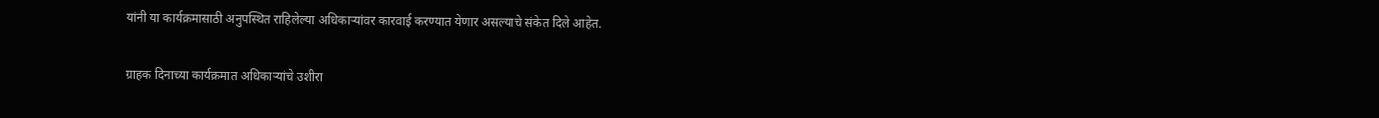यांनी या कार्यक्रमासाठी अनुपस्‍थित राहिलेल्‍या अधिकार्‍यांवर कारवाई करण्‍यात येणार असल्‍याचे संकेत दिले आहेत.

ग्राहक दिनाच्‍या कार्यक्रमात अधिकार्‍यांचे उशीरा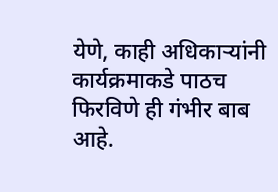येणे, काही अधिकार्‍यांनी कार्यक्रमाकडे पाठच फिरविणे ही गंभीर बाब आहे.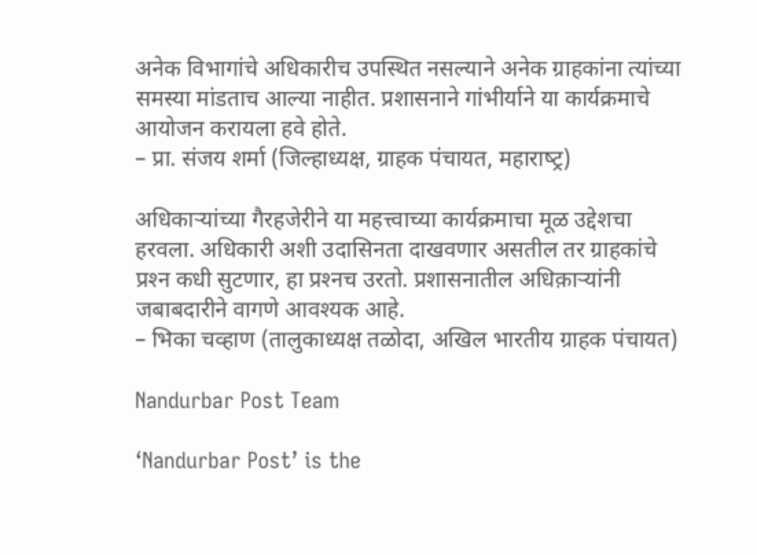अनेक विभागांचे अधिकारीच उपस्‍थित नसल्‍याने अनेक ग्राहकांना ‍त्‍यांच्‍या समस्‍या मांडताच आल्‍या नाहीत. प्रशासनाने गांभीर्याने या कार्यक्रमाचे आयोजन करायला हवे होते.
– प्रा. संजय शर्मा (जिल्‍हाध्‍यक्ष, ग्राहक पंचायत, महाराष्‍ट्र)

अधिकार्‍यांच्‍या गैरहजेरीने या महत्त्‍वाच्‍या कार्यक्रमाचा मूळ उद्देशचा हरवला. अधिकारी अशी उदासिनता दाखवणार असतील तर ग्राहकांचे प्रश्‍न कधी सुटणार, हा प्रश्‍नच उरतो. प्रशासनातील अधिक़ार्‍यांनी जबाबदारीने वागणे आवश्‍यक आहे.
– भिका चव्‍हाण (तालुकाध्‍यक्ष तळोदा, अखिल भारतीय ग्राहक पंचायत)

Nandurbar Post Team

‘Nandurbar Post’ is the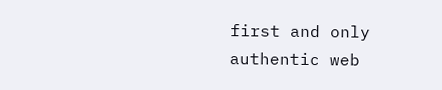first and only authentic web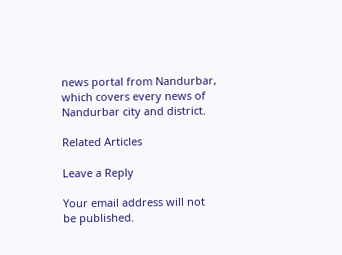news portal from Nandurbar, which covers every news of Nandurbar city and district.

Related Articles

Leave a Reply

Your email address will not be published.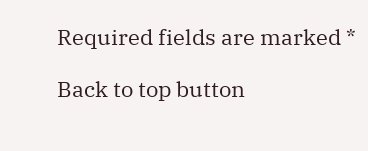Required fields are marked *

Back to top button